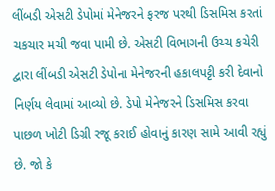લીંબડી એસટી ડેપોમાં મેનેજરને ફરજ પરથી ડિસમિસ કરતાં ચકચાર મચી જવા પામી છે. એસટી વિભાગની ઉચ્ચ કચેરી દ્વારા લીંબડી એસટી ડેપોના મેનેજરની હકાલપટ્ટી કરી દેવાનો નિર્ણય લેવામાં આવ્યો છે. ડેપો મેનેજરને ડિસમિસ કરવા પાછળ ખોટી ડિગ્રી રજૂ કરાઈ હોવાનું કારણ સામે આવી રહ્યું છે. જો કે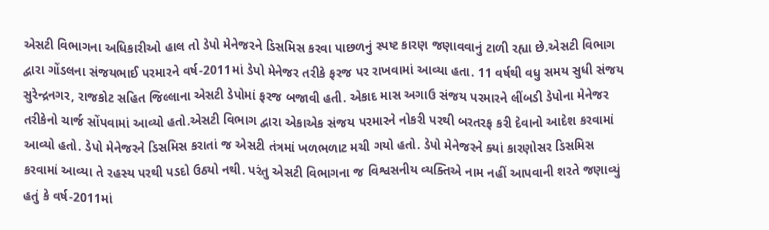એસટી વિભાગના અધિકારીઓ હાલ તો ડેપો મેનેજરને ડિસમિસ કરવા પાછળનું સ્પષ્ટ કારણ જણાવવાનું ટાળી રહ્યા છે.એસટી વિભાગ દ્વારા ગોંડલના સંજયભાઈ પરમારને વર્ષ-2011માં ડેપો મેનેજર તરીકે ફરજ પર રાખવામાં આવ્યા હતા. 11 વર્ષથી વધુ સમય સુધી સંજય સુરેન્દ્રનગર, રાજકોટ સહિત જિલ્લાના એસટી ડેપોમાં ફરજ બજાવી હતી. એકાદ માસ અગાઉ સંજય પરમારને લીંબડી ડેપોના મેનેજર તરીકેનો ચાર્જ સોંપવામાં આવ્યો હતો.એસટી વિભાગ દ્વારા એકાએક સંજય પરમારને નોકરી પરથી બરતરફ કરી દેવાનો આદેશ કરવામાં આવ્યો હતો. ડેપો મેનેજરને ડિસમિસ કરાતાં જ એસટી તંત્રમાં ખળભળાટ મચી ગયો હતો. ડેપો મેનેજરને ક્યાં કારણોસર ડિસમિસ કરવામાં આવ્યા તે રહસ્ય પરથી પડદો ઉઠ્યો નથી. પરંતુ એસટી વિભાગના જ વિશ્વસનીય વ્યક્તિએ નામ નહીં આપવાની શરતે જણાવ્યું હતું કે વર્ષ-2011માં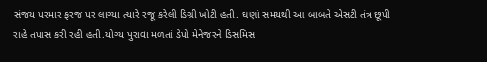સંજય પરમાર ફરજ પર લાગ્યા ત્યારે રજૂ કરેલી ડિગ્રી ખોટી હતી. ઘણાં સમયથી આ બાબતે એસટી તંત્ર છૂપી રાહે તપાસ કરી રહી હતી.યોગ્ય પુરાવા મળતાં ડેપો મેનેજરને ડિસમિસ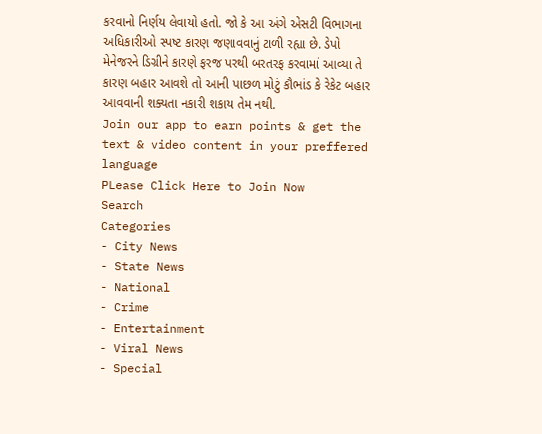કરવાનો નિર્ણય લેવાયો હતો. જો કે આ અંગે એસટી વિભાગના અધિકારીઓ સ્પષ્ટ કારણ જણાવવાનું ટાળી રહ્યા છે. ડેપો મેનેજરને ડિગ્રીને કારણે ફરજ પરથી બરતરફ કરવામાં આવ્યા તે કારણ બહાર આવશે તો આની પાછળ મોટું કૌભાંડ કે રેકેટ બહાર આવવાની શક્યતા નકારી શકાય તેમ નથી.
Join our app to earn points & get the text & video content in your preffered language
PLease Click Here to Join Now
Search
Categories
- City News
- State News
- National
- Crime
- Entertainment
- Viral News
- Special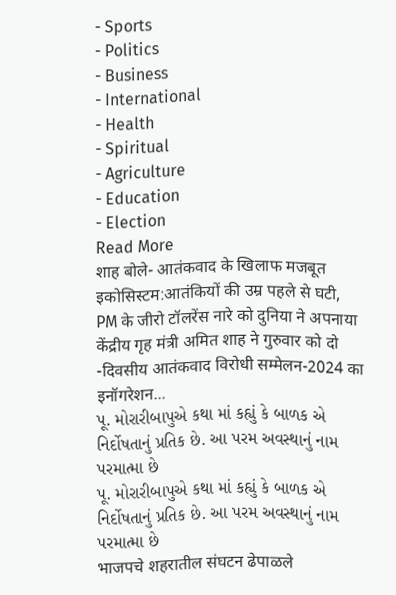- Sports
- Politics
- Business
- International
- Health
- Spiritual
- Agriculture
- Education
- Election
Read More
शाह बोले- आतंकवाद के खिलाफ मजबूत इकोसिस्टम:आतंकियों की उम्र पहले से घटी, PM के जीरो टॉलरेंस नारे को दुनिया ने अपनाया
केंद्रीय गृह मंत्री अमित शाह ने गुरुवार को दो -दिवसीय आतंकवाद विरोधी सम्मेलन-2024 का इनॉगरेशन...
પૂ. મોરારીબાપુએ કથા માં કહ્યું કે બાળક એ નિર્દોષતાનું પ્રતિક છે. આ પરમ અવસ્થાનું નામ પરમાત્મા છે
પૂ. મોરારીબાપુએ કથા માં કહ્યું કે બાળક એ નિર્દોષતાનું પ્રતિક છે. આ પરમ અવસ્થાનું નામ પરમાત્મા છે
भाजपचे शहरातील संघटन ढेपाळले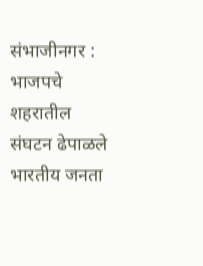संभाजीनगर : भाजपचे शहरातील संघटन ढेपाळले भारतीय जनता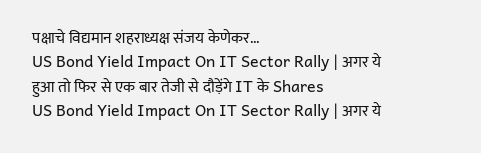पक्षाचे विद्यमान शहराध्यक्ष संजय केणेकर...
US Bond Yield Impact On IT Sector Rally | अगर ये हुआ तो फिर से एक बार तेजी से दौड़ेंगे IT के Shares
US Bond Yield Impact On IT Sector Rally | अगर ये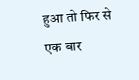हुआ तो फिर से एक बार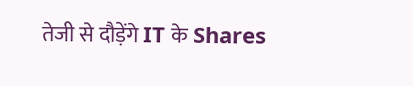तेजी से दौड़ेंगे IT के Shares